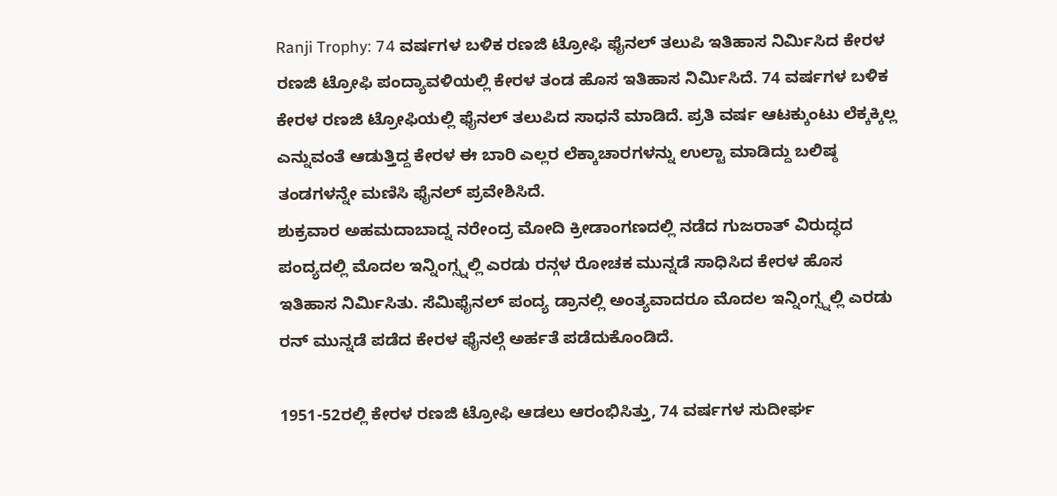Ranji Trophy: 74 ವರ್ಷಗಳ ಬಳಿಕ ರಣಜಿ ಟ್ರೋಫಿ ಫೈನಲ್ ತಲುಪಿ ಇತಿಹಾಸ ನಿರ್ಮಿಸಿದ ಕೇರಳ
ರಣಜಿ ಟ್ರೋಫಿ ಪಂದ್ಯಾವಳಿಯಲ್ಲಿ ಕೇರಳ ತಂಡ ಹೊಸ ಇತಿಹಾಸ ನಿರ್ಮಿಸಿದೆ. 74 ವರ್ಷಗಳ ಬಳಿಕ ಕೇರಳ ರಣಜಿ ಟ್ರೋಫಿಯಲ್ಲಿ ಫೈನಲ್ ತಲುಪಿದ ಸಾಧನೆ ಮಾಡಿದೆ. ಪ್ರತಿ ವರ್ಷ ಆಟಕ್ಕುಂಟು ಲೆಕ್ಕಕ್ಕಿಲ್ಲ ಎನ್ನುವಂತೆ ಆಡುತ್ತಿದ್ದ ಕೇರಳ ಈ ಬಾರಿ ಎಲ್ಲರ ಲೆಕ್ಕಾಚಾರಗಳನ್ನು ಉಲ್ಟಾ ಮಾಡಿದ್ದು ಬಲಿಷ್ಠ ತಂಡಗಳನ್ನೇ ಮಣಿಸಿ ಫೈನಲ್ ಪ್ರವೇಶಿಸಿದೆ.
ಶುಕ್ರವಾರ ಅಹಮದಾಬಾದ್ನ ನರೇಂದ್ರ ಮೋದಿ ಕ್ರೀಡಾಂಗಣದಲ್ಲಿ ನಡೆದ ಗುಜರಾತ್ ವಿರುದ್ಧದ ಪಂದ್ಯದಲ್ಲಿ ಮೊದಲ ಇನ್ನಿಂಗ್ಸ್ನಲ್ಲಿ ಎರಡು ರನ್ಗಳ ರೋಚಕ ಮುನ್ನಡೆ ಸಾಧಿಸಿದ ಕೇರಳ ಹೊಸ ಇತಿಹಾಸ ನಿರ್ಮಿಸಿತು. ಸೆಮಿಫೈನಲ್ ಪಂದ್ಯ ಡ್ರಾನಲ್ಲಿ ಅಂತ್ಯವಾದರೂ ಮೊದಲ ಇನ್ನಿಂಗ್ಸ್ನಲ್ಲಿ ಎರಡು ರನ್ ಮುನ್ನಡೆ ಪಡೆದ ಕೇರಳ ಫೈನಲ್ಗೆ ಅರ್ಹತೆ ಪಡೆದುಕೊಂಡಿದೆ.

1951-52ರಲ್ಲಿ ಕೇರಳ ರಣಜಿ ಟ್ರೋಫಿ ಆಡಲು ಆರಂಭಿಸಿತ್ತು, 74 ವರ್ಷಗಳ ಸುದೀರ್ಘ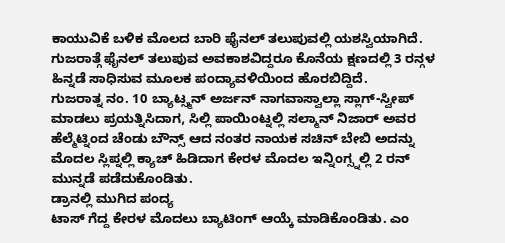ಕಾಯುವಿಕೆ ಬಳಿಕ ಮೊಲದ ಬಾರಿ ಫೈನಲ್ ತಲುಪುವಲ್ಲಿ ಯಶಸ್ವಿಯಾಗಿದೆ. ಗುಜರಾತ್ಗೆ ಫೈನಲ್ ತಲುಪುವ ಅವಕಾಶವಿದ್ದರೂ ಕೊನೆಯ ಕ್ಷಣದಲ್ಲಿ 3 ರನ್ಗಳ ಹಿನ್ನಡೆ ಸಾಧಿಸುವ ಮೂಲಕ ಪಂದ್ಯಾವಳಿಯಿಂದ ಹೊರಬಿದ್ದಿದೆ.
ಗುಜರಾತ್ನ ನಂ. 10 ಬ್ಯಾಟ್ಸ್ಮನ್ ಅರ್ಜನ್ ನಾಗವಾಸ್ವಾಲ್ಲಾ ಸ್ಲಾಗ್-ಸ್ವೀಪ್ ಮಾಡಲು ಪ್ರಯತ್ನಿಸಿದಾಗ, ಸಿಲ್ಲಿ ಪಾಯಿಂಟ್ನಲ್ಲಿ ಸಲ್ಮಾನ್ ನಿಜಾರ್ ಅವರ ಹೆಲ್ಮೆಟ್ನಿಂದ ಚೆಂಡು ಬೌನ್ಸ್ ಆದ ನಂತರ ನಾಯಕ ಸಚಿನ್ ಬೇಬಿ ಅದನ್ನು ಮೊದಲ ಸ್ಲಿಪ್ನಲ್ಲಿ ಕ್ಯಾಚ್ ಹಿಡಿದಾಗ ಕೇರಳ ಮೊದಲ ಇನ್ನಿಂಗ್ಸ್ನಲ್ಲಿ 2 ರನ್ ಮುನ್ನಡೆ ಪಡೆದುಕೊಂಡಿತು.
ಡ್ರಾನಲ್ಲಿ ಮುಗಿದ ಪಂದ್ಯ
ಟಾಸ್ ಗೆದ್ದ ಕೇರಳ ಮೊದಲು ಬ್ಯಾಟಿಂಗ್ ಆಯ್ಕೆ ಮಾಡಿಕೊಂಡಿತು. ಎಂ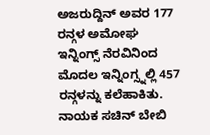ಅಜರುದ್ದಿನ್ ಅವರ 177 ರನ್ಗಳ ಅಮೋಘ ಇನ್ನಿಂಗ್ಸ್ ನೆರವಿನಿಂದ ಮೊದಲ ಇನ್ನಿಂಗ್ಸ್ನಲ್ಲಿ 457 ರನ್ಗಳನ್ನು ಕಲೆಹಾಕಿತು. ನಾಯಕ ಸಚಿನ್ ಬೇಬಿ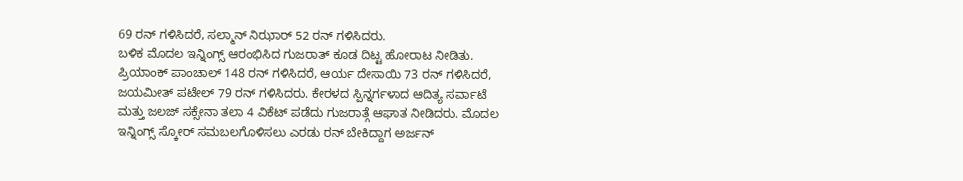69 ರನ್ ಗಳಿಸಿದರೆ, ಸಲ್ಮಾನ್ ನಿಝಾರ್ 52 ರನ್ ಗಳಿಸಿದರು.
ಬಳಿಕ ಮೊದಲ ಇನ್ನಿಂಗ್ಸ್ ಆರಂಭಿಸಿದ ಗುಜರಾತ್ ಕೂಡ ದಿಟ್ಟ ಹೋರಾಟ ನೀಡಿತು. ಪ್ರಿಯಾಂಕ್ ಪಾಂಚಾಲ್ 148 ರನ್ ಗಳಿಸಿದರೆ, ಆರ್ಯ ದೇಸಾಯಿ 73 ರನ್ ಗಳಿಸಿದರೆ, ಜಯಮೀತ್ ಪಟೇಲ್ 79 ರನ್ ಗಳಿಸಿದರು. ಕೇರಳದ ಸ್ಪಿನ್ನರ್ಗಳಾದ ಆದಿತ್ಯ ಸರ್ವಾಟೆ ಮತ್ತು ಜಲಜ್ ಸಕ್ಸೇನಾ ತಲಾ 4 ವಿಕೆಟ್ ಪಡೆದು ಗುಜರಾತ್ಗೆ ಆಘಾತ ನೀಡಿದರು. ಮೊದಲ ಇನ್ನಿಂಗ್ಸ್ ಸ್ಕೋರ್ ಸಮಬಲಗೊಳಿಸಲು ಎರಡು ರನ್ ಬೇಕಿದ್ದಾಗ ಅರ್ಜನ್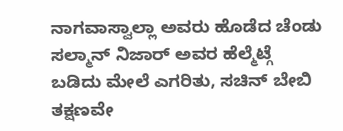ನಾಗವಾಸ್ವಾಲ್ಲಾ ಅವರು ಹೊಡೆದ ಚೆಂಡು ಸಲ್ಮಾನ್ ನಿಜಾರ್ ಅವರ ಹೆಲ್ಮೆಟ್ಗೆ ಬಡಿದು ಮೇಲೆ ಎಗರಿತು, ಸಚಿನ್ ಬೇಬಿ ತಕ್ಷಣವೇ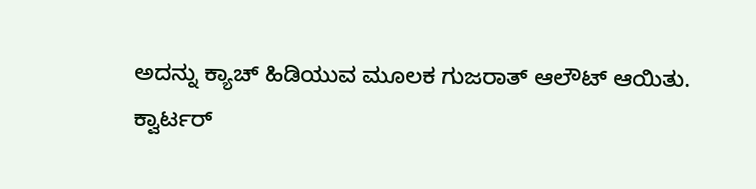ಅದನ್ನು ಕ್ಯಾಚ್ ಹಿಡಿಯುವ ಮೂಲಕ ಗುಜರಾತ್ ಆಲೌಟ್ ಆಯಿತು.
ಕ್ವಾರ್ಟರ್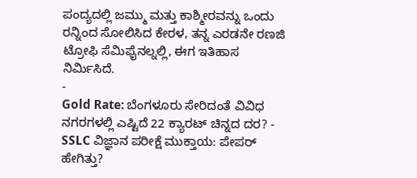ಪಂದ್ಯದಲ್ಲಿ ಜಮ್ಮು ಮತ್ತು ಕಾಶ್ಮೀರವನ್ನು ಒಂದು ರನ್ನಿಂದ ಸೋಲಿಸಿದ ಕೇರಳ, ತನ್ನ ಎರಡನೇ ರಣಜಿ ಟ್ರೋಫಿ ಸೆಮಿಫೈನಲ್ನಲ್ಲಿ, ಈಗ ಇತಿಹಾಸ ನಿರ್ಮಿಸಿದೆ.
-
Gold Rate: ಬೆಂಗಳೂರು ಸೇರಿದಂತೆ ವಿವಿಧ ನಗರಗಳಲ್ಲಿ ಎಷ್ಟಿದೆ 22 ಕ್ಯಾರಟ್ ಚಿನ್ನದ ದರ? -
SSLC ವಿಜ್ಞಾನ ಪರೀಕ್ಷೆ ಮುಕ್ತಾಯ: ಪೇಪರ್ ಹೇಗಿತ್ತು?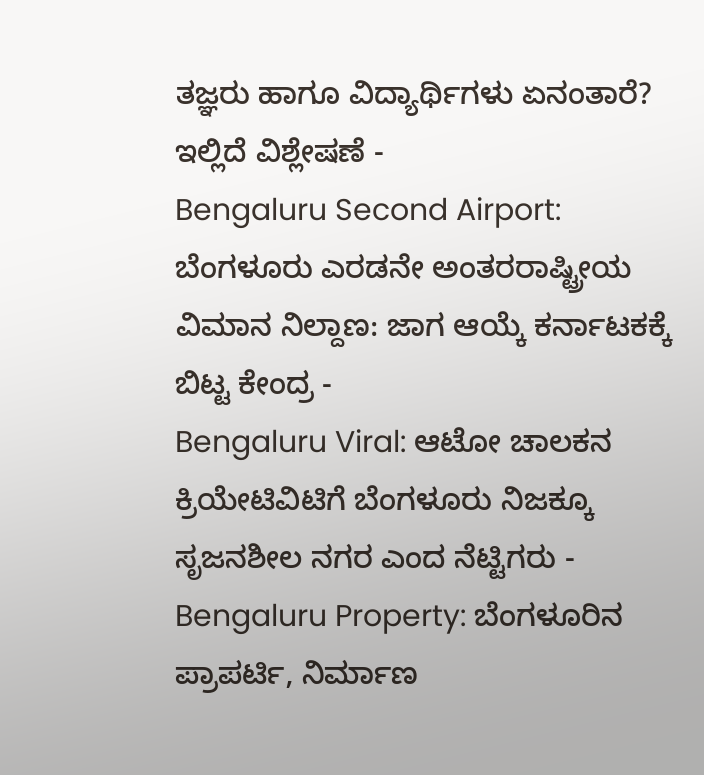ತಜ್ಞರು ಹಾಗೂ ವಿದ್ಯಾರ್ಥಿಗಳು ಏನಂತಾರೆ? ಇಲ್ಲಿದೆ ವಿಶ್ಲೇಷಣೆ -
Bengaluru Second Airport: ಬೆಂಗಳೂರು ಎರಡನೇ ಅಂತರರಾಷ್ಟ್ರೀಯ ವಿಮಾನ ನಿಲ್ದಾಣ: ಜಾಗ ಆಯ್ಕೆ ಕರ್ನಾಟಕಕ್ಕೆ ಬಿಟ್ಟ ಕೇಂದ್ರ -
Bengaluru Viral: ಆಟೋ ಚಾಲಕನ ಕ್ರಿಯೇಟಿವಿಟಿಗೆ ಬೆಂಗಳೂರು ನಿಜಕ್ಕೂ ಸೃಜನಶೀಲ ನಗರ ಎಂದ ನೆಟ್ಟಿಗರು -
Bengaluru Property: ಬೆಂಗಳೂರಿನ ಪ್ರಾಪರ್ಟಿ, ನಿರ್ಮಾಣ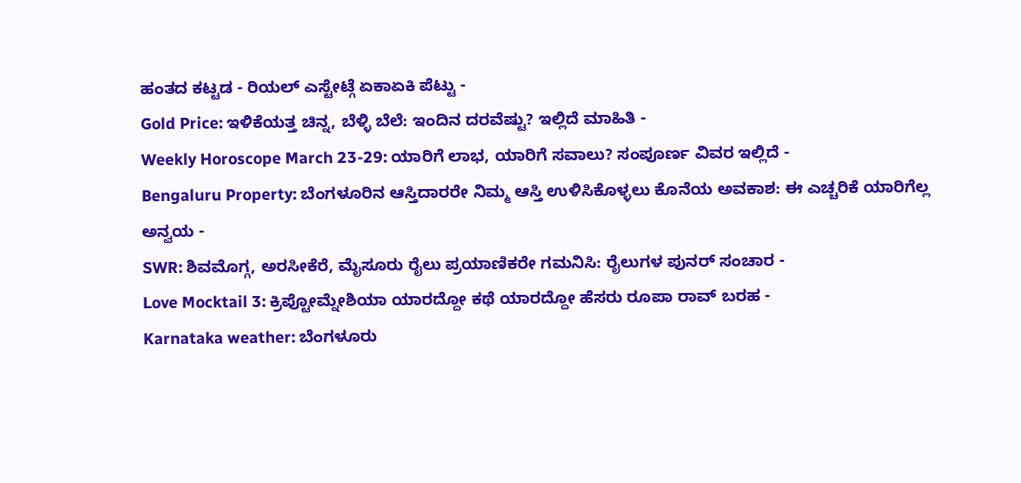ಹಂತದ ಕಟ್ಟಡ - ರಿಯಲ್ ಎಸ್ಟೇಟ್ಗೆ ಏಕಾಏಕಿ ಪೆಟ್ಟು -
Gold Price: ಇಳಿಕೆಯತ್ತ ಚಿನ್ನ, ಬೆಳ್ಳಿ ಬೆಲೆ: ಇಂದಿನ ದರವೆಷ್ಟು? ಇಲ್ಲಿದೆ ಮಾಹಿತಿ -
Weekly Horoscope March 23-29: ಯಾರಿಗೆ ಲಾಭ, ಯಾರಿಗೆ ಸವಾಲು? ಸಂಪೂರ್ಣ ವಿವರ ಇಲ್ಲಿದೆ -
Bengaluru Property: ಬೆಂಗಳೂರಿನ ಆಸ್ತಿದಾರರೇ ನಿಮ್ಮ ಆಸ್ತಿ ಉಳಿಸಿಕೊಳ್ಳಲು ಕೊನೆಯ ಅವಕಾಶ: ಈ ಎಚ್ಚರಿಕೆ ಯಾರಿಗೆಲ್ಲ ಅನ್ವಯ -
SWR: ಶಿವಮೊಗ್ಗ, ಅರಸೀಕೆರೆ, ಮೈಸೂರು ರೈಲು ಪ್ರಯಾಣಿಕರೇ ಗಮನಿಸಿ: ರೈಲುಗಳ ಪುನರ್ ಸಂಚಾರ -
Love Mocktail 3: ಕ್ರಿಪ್ಟೋಮ್ನೇಶಿಯಾ ಯಾರದ್ದೋ ಕಥೆ ಯಾರದ್ದೋ ಹೆಸರು ರೂಪಾ ರಾವ್ ಬರಹ -
Karnataka weather: ಬೆಂಗಳೂರು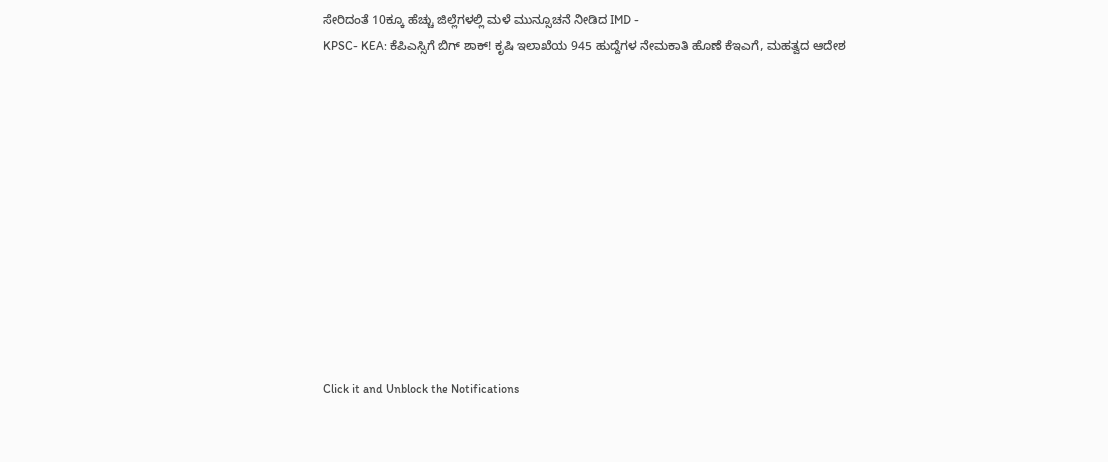ಸೇರಿದಂತೆ 10ಕ್ಕೂ ಹೆಚ್ಚು ಜಿಲ್ಲೆಗಳಲ್ಲಿ ಮಳೆ ಮುನ್ಸೂಚನೆ ನೀಡಿದ IMD -
KPSC- KEA: ಕೆಪಿಎಸ್ಸಿಗೆ ಬಿಗ್ ಶಾಕ್! ಕೃಷಿ ಇಲಾಖೆಯ 945 ಹುದ್ದೆಗಳ ನೇಮಕಾತಿ ಹೊಣೆ ಕೆಇಎಗೆ, ಮಹತ್ವದ ಆದೇಶ












Click it and Unblock the Notifications